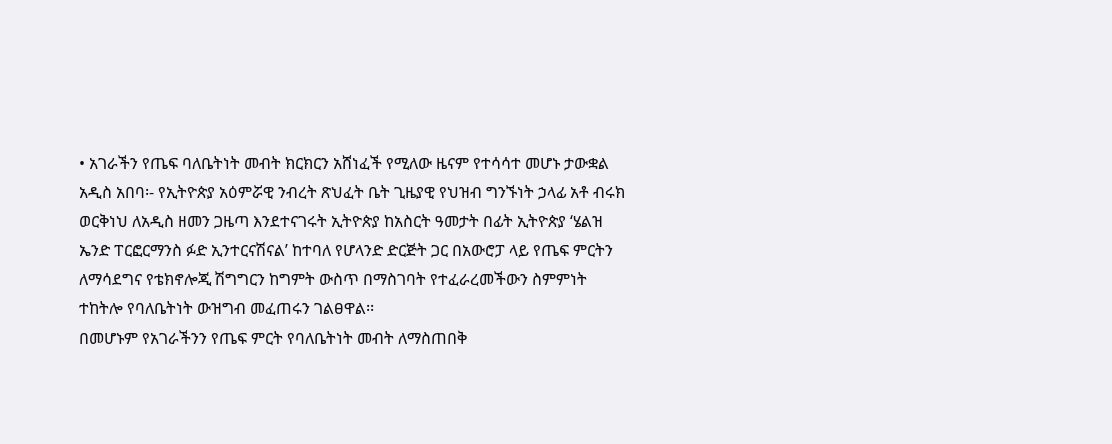• አገራችን የጤፍ ባለቤትነት መብት ክርክርን አሸነፈች የሚለው ዜናም የተሳሳተ መሆኑ ታውቋል
አዲስ አበባ፡- የኢትዮጵያ አዕምሯዊ ንብረት ጽህፈት ቤት ጊዜያዊ የህዝብ ግንኙነት ኃላፊ አቶ ብሩክ ወርቅነህ ለአዲስ ዘመን ጋዜጣ እንደተናገሩት ኢትዮጵያ ከአስርት ዓመታት በፊት ኢትዮጵያ ‘ሄልዝ ኤንድ ፐርፎርማንስ ፉድ ኢንተርናሽናል’ ከተባለ የሆላንድ ድርጅት ጋር በአውሮፓ ላይ የጤፍ ምርትን ለማሳደግና የቴክኖሎጂ ሽግግርን ከግምት ውስጥ በማስገባት የተፈራረመችውን ስምምነት ተከትሎ የባለቤትነት ውዝግብ መፈጠሩን ገልፀዋል፡፡
በመሆኑም የአገራችንን የጤፍ ምርት የባለቤትነት መብት ለማስጠበቅ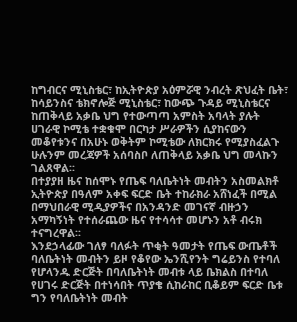ከግብርና ሚኒስቴር፣ ከኢትዮጵያ አዕምሯዊ ንብረት ጽህፈት ቤት፣ ከሳይንስና ቴክኖሎጅ ሚኒስቴር፣ ከውጭ ጉዳይ ሚኒስቴርና ከጠቅላይ አቃቤ ህግ የተውጣጣ አምስት አባላት ያሉት ሀገራዊ ኮሚቴ ተቋቁሞ በርካታ ሥራዎችን ሲያከናውን መቆየቱንና በአሁኑ ወቅትም ኮሚቴው ለክርክሩ የሚያስፈልጉ ሁሉንም መረጃዎች አሰባስቦ ለጠቅላይ አቃቤ ህግ መላኩን ገልጸዋል፡፡
በተያያዘ ዜና ከሰሞኑ የጤፍ ባለቤትነት መብትን አስመልክቶ ኢትዮጵያ በዓለም አቀፍ ፍርድ ቤት ተከራክራ አሸነፈች በሚል በማህበራዊ ሚዲያዎችና በአንዳንድ መገናኛ ብዙኃን አማካኝነት የተሰራጨው ዜና የተሳሳተ መሆኑን አቶ ብሩክ ተናግረዋል፡፡
እንደኃላፊው ገለፃ ባለፉት ጥቂት ዓመታት የጤፍ ውጤቶች ባለቤትነት መብትን ይዞ የቆየው ኤንሺየንት ግሬይንስ የተባለ የሆላንዱ ድርጅት በባለቤትነት መብቱ ላይ ቤክልስ በተባለ የሀገሩ ድርጅት በተነሳበት ጥያቄ ሲከራከር ቢቆይም ፍርድ ቤቱ ግን የባለቤትነት መብት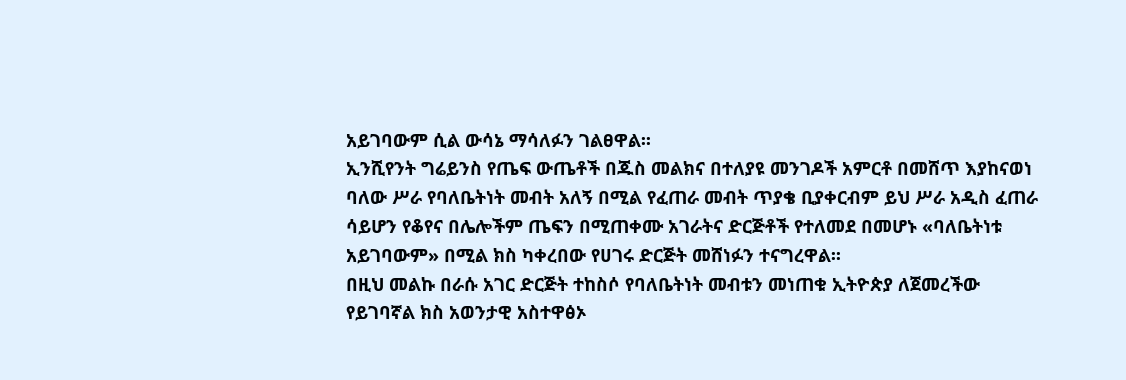አይገባውም ሲል ውሳኔ ማሳለፉን ገልፀዋል፡፡
ኢንሺየንት ግሬይንስ የጤፍ ውጤቶች በጁስ መልክና በተለያዩ መንገዶች አምርቶ በመሸጥ እያከናወነ ባለው ሥራ የባለቤትነት መብት አለኝ በሚል የፈጠራ መብት ጥያቄ ቢያቀርብም ይህ ሥራ አዲስ ፈጠራ ሳይሆን የቆየና በሌሎችም ጤፍን በሚጠቀሙ አገራትና ድርጅቶች የተለመደ በመሆኑ «ባለቤትነቱ አይገባውም» በሚል ክስ ካቀረበው የሀገሩ ድርጅት መሸነፉን ተናግረዋል፡፡
በዚህ መልኩ በራሱ አገር ድርጅት ተከስሶ የባለቤትነት መብቱን መነጠቁ ኢትዮጵያ ለጀመረችው የይገባኛል ክስ አወንታዊ አስተዋፅኦ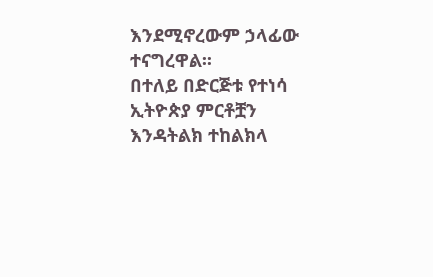እንደሚኖረውም ኃላፊው ተናግረዋል፡፡
በተለይ በድርጅቱ የተነሳ ኢትዮጵያ ምርቶቿን እንዳትልክ ተከልክላ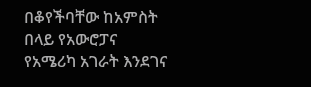በቆየችባቸው ከአምስት በላይ የአውሮፓና የአሜሪካ አገራት እንደገና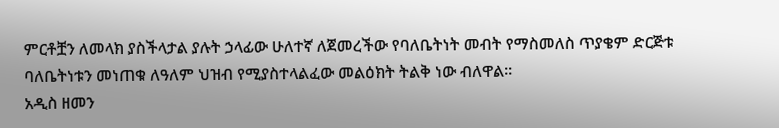ምርቶቿን ለመላክ ያስችላታል ያሉት ኃላፊው ሁለተኛ ለጀመረችው የባለቤትነት መብት የማስመለስ ጥያቄም ድርጅቱ ባለቤትነቱን መነጠቁ ለዓለም ህዝብ የሚያስተላልፈው መልዕክት ትልቅ ነው ብለዋል፡፡
አዲስ ዘመን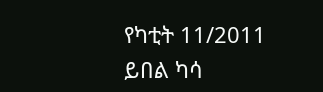የካቲት 11/2011
ይበል ካሳ